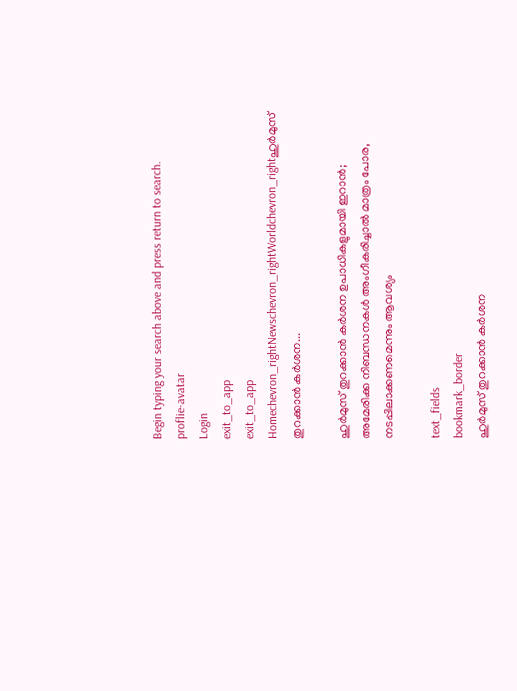Begin typing your search above and press return to search.
proflie-avatar
Login
exit_to_app
exit_to_app
Homechevron_rightNewschevron_rightWorldchevron_rightഹുർമുസ് തുറക്കാൻ കർശന...

ഹുർമുസ് തുറക്കാൻ കർശന ഉപാധികളുമായി ഇറാൻ; അമേരിക്ക നിബന്ധനകൾ അംഗീകരിച്ചാൽ മാത്രം പോര, നടപ്പിലാക്കണമെന്നും ആവശ്യം

text_fields
bookmark_border
ഹുർമുസ് തുറക്കാൻ കർശന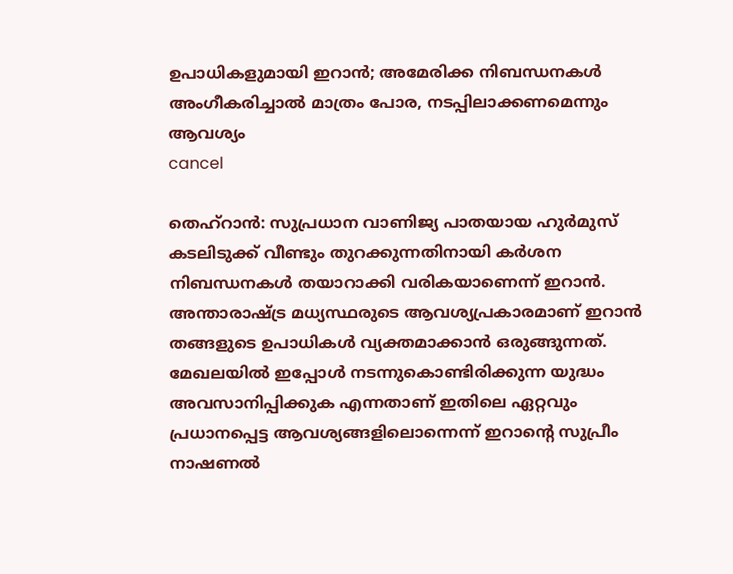ഉപാധികളുമായി ഇറാൻ; അമേരിക്ക നിബന്ധനകൾ അംഗീകരിച്ചാൽ മാത്രം പോര, നടപ്പിലാക്കണമെന്നും ആവശ്യം
cancel

തെഹ്റാൻ: സുപ്രധാന വാണിജ്യ പാതയായ ഹുർമുസ് കടലിടുക്ക് വീണ്ടും തുറക്കുന്നതിനായി കർശന നിബന്ധനകൾ തയാറാക്കി വരികയാണെന്ന് ഇറാൻ. അന്താരാഷ്ട്ര മധ്യസ്ഥരുടെ ആവശ്യപ്രകാരമാണ് ഇറാൻ തങ്ങളുടെ ഉപാധികൾ വ്യക്തമാക്കാൻ ഒരുങ്ങുന്നത്. മേഖലയിൽ ഇപ്പോൾ നടന്നുകൊണ്ടിരിക്കുന്ന യുദ്ധം അവസാനിപ്പിക്കുക എന്നതാണ് ഇതിലെ ഏറ്റവും പ്രധാനപ്പെട്ട ആവശ്യങ്ങളിലൊന്നെന്ന് ഇറാന്റെ സുപ്രീം നാഷണൽ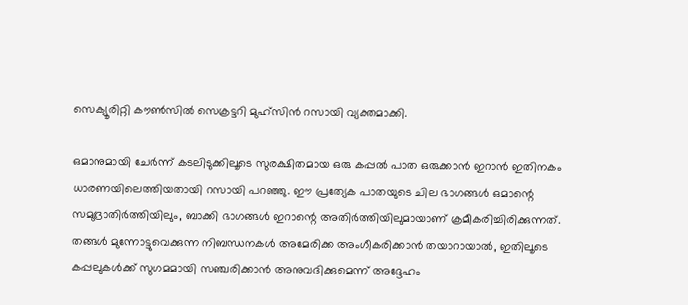സെക്യൂരിറ്റി കൗൺസിൽ സെക്രട്ടറി മുഹ്‌സിൻ റസായി വ്യക്തമാക്കി.

ഒമാനുമായി ചേർന്ന് കടലിടുക്കിലൂടെ സുരക്ഷിതമായ ഒരു കപ്പൽ പാത ഒരുക്കാൻ ഇറാൻ ഇതിനകം ധാരണയിലെത്തിയതായി റസായി പറഞ്ഞു. ഈ പ്രത്യേക പാതയുടെ ചില ഭാഗങ്ങൾ ഒമാന്റെ സമുദ്രാതിർത്തിയിലും, ബാക്കി ഭാഗങ്ങൾ ഇറാന്റെ അതിർത്തിയിലുമായാണ് ക്രമീകരിച്ചിരിക്കുന്നത്. തങ്ങൾ മുന്നോട്ടുവെക്കുന്ന നിബന്ധനകൾ അമേരിക്ക അംഗീകരിക്കാൻ തയാറായാൽ, ഇതിലൂടെ കപ്പലുകൾക്ക് സുഗമമായി സഞ്ചരിക്കാൻ അനുവദിക്കുമെന്ന് അദ്ദേഹം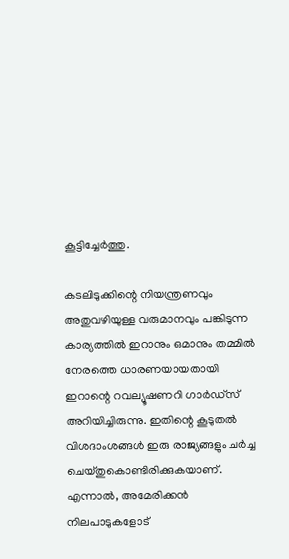കൂട്ടിച്ചേർത്തു.

കടലിടുക്കിന്റെ നിയന്ത്രണവും അതുവഴിയുള്ള വരുമാനവും പങ്കിടുന്ന കാര്യത്തിൽ ഇറാനും ഒമാനും തമ്മിൽ നേരത്തെ ധാരണയായതായി ഇറാന്റെ റവല്യൂഷണറി ഗാർഡ്സ് അറിയിച്ചിരുന്നു. ഇതിന്റെ കൂടുതൽ വിശദാംശങ്ങൾ ഇരു രാജ്യങ്ങളും ചർച്ച ചെയ്തുകൊണ്ടിരിക്കുകയാണ്. എന്നാൽ, അമേരിക്കൻ നിലപാടുകളോട്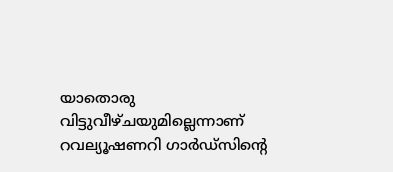യാതൊരു വിട്ടുവീഴ്ചയുമില്ലെന്നാണ് റവല്യൂഷണറി ഗാർഡ്സിന്റെ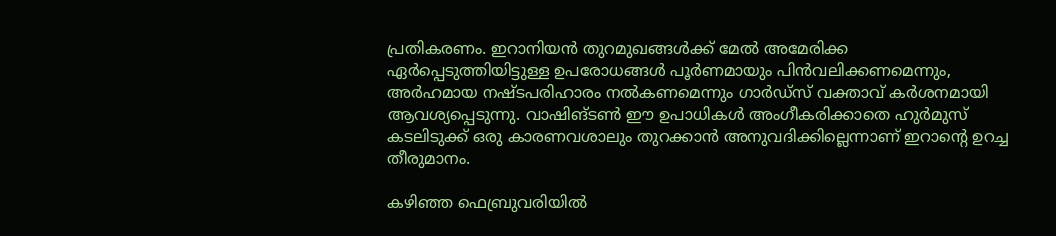പ്രതികരണം. ഇറാനിയൻ തുറമുഖങ്ങൾക്ക് മേൽ അമേരിക്ക ഏർപ്പെടുത്തിയിട്ടുള്ള ഉപരോധങ്ങൾ പൂർണമായും പിൻവലിക്കണമെന്നും, അർഹമായ നഷ്ടപരിഹാരം നൽകണമെന്നും ഗാർഡ്സ് വക്താവ് കർശനമായി ആവശ്യപ്പെടുന്നു. വാഷിങ്ടൺ ഈ ഉപാധികൾ അംഗീകരിക്കാതെ ഹുർമുസ് കടലിടുക്ക് ഒരു കാരണവശാലും തുറക്കാൻ അനുവദിക്കില്ലെന്നാണ് ഇറാന്റെ ഉറച്ച തീരുമാനം.

കഴിഞ്ഞ ഫെബ്രുവരിയിൽ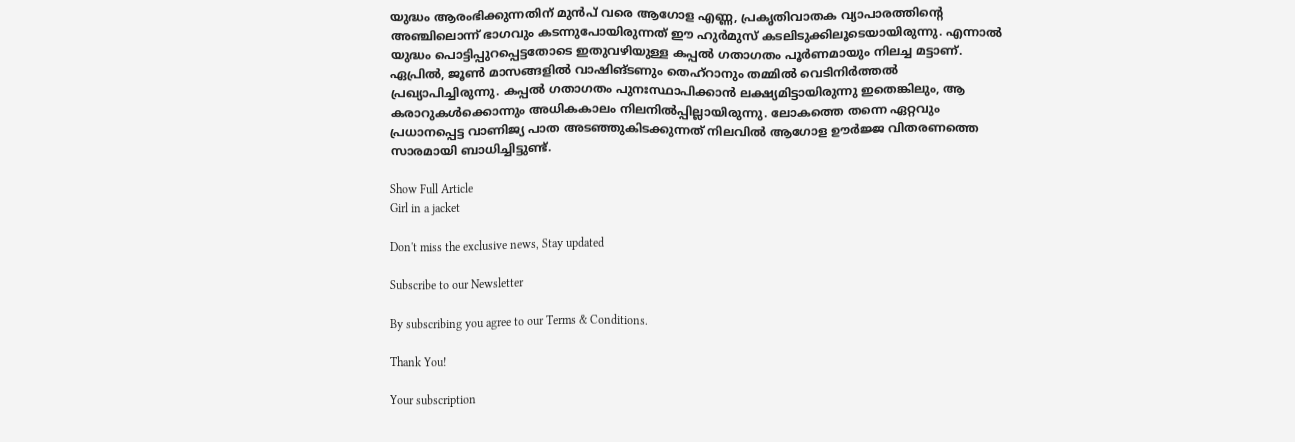യുദ്ധം ആരംഭിക്കുന്നതിന് മുൻപ് വരെ ആഗോള എണ്ണ, പ്രകൃതിവാതക വ്യാപാരത്തിന്റെ അഞ്ചിലൊന്ന് ഭാഗവും കടന്നുപോയിരുന്നത് ഈ ഹുർമുസ് കടലിടുക്കിലൂടെയായിരുന്നു. എന്നാൽ യുദ്ധം പൊട്ടിപ്പുറപ്പെട്ടതോടെ ഇതുവഴിയുള്ള കപ്പൽ ഗതാഗതം പൂർണമായും നിലച്ച മട്ടാണ്. ഏപ്രിൽ, ജൂൺ മാസങ്ങളിൽ വാഷിങ്ടണും തെഹ്‌റാനും തമ്മിൽ വെടിനിർത്തൽ പ്രഖ്യാപിച്ചിരുന്നു. കപ്പൽ ഗതാഗതം പുനഃസ്ഥാപിക്കാൻ ലക്ഷ്യമിട്ടായിരുന്നു ഇതെങ്കിലും, ആ കരാറുകൾക്കൊന്നും അധികകാലം നിലനിൽപ്പില്ലായിരുന്നു. ലോകത്തെ തന്നെ ഏറ്റവും പ്രധാനപ്പെട്ട വാണിജ്യ പാത അടഞ്ഞുകിടക്കുന്നത് നിലവിൽ ആഗോള ഊർജ്ജ വിതരണത്തെ സാരമായി ബാധിച്ചിട്ടുണ്ട്.

Show Full Article
Girl in a jacket

Don't miss the exclusive news, Stay updated

Subscribe to our Newsletter

By subscribing you agree to our Terms & Conditions.

Thank You!

Your subscription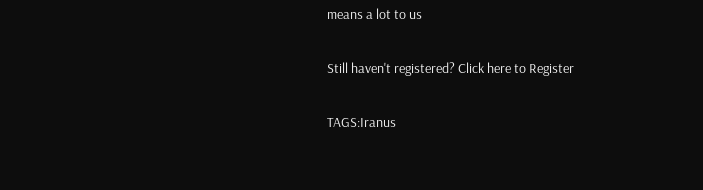means a lot to us

Still haven't registered? Click here to Register

TAGS:Iranus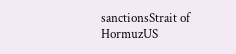sanctionsStrait of HormuzUS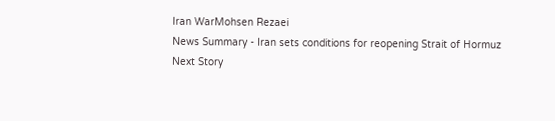Iran WarMohsen Rezaei
News Summary - Iran sets conditions for reopening Strait of Hormuz
Next Story